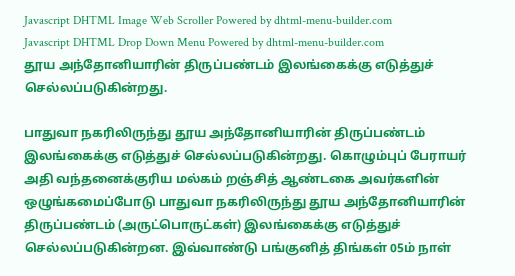Javascript DHTML Image Web Scroller Powered by dhtml-menu-builder.com
Javascript DHTML Drop Down Menu Powered by dhtml-menu-builder.com
தூய அந்தோனியாரின் திருப்பண்டம் இலங்கைக்கு எடுத்துச் செல்லப்படுகின்றது.

பாதுவா நகரிலிருந்து தூய அந்தோனியாரின் திருப்பண்டம் இலங்கைக்கு எடுத்துச் செல்லப்படுகின்றது. கொழும்புப் பேராயர் அதி வந்தனைக்குரிய மல்கம் றஞ்சித் ஆண்டகை அவர்களின் ஒழுங்கமைப்போடு பாதுவா நகரிலிருந்து தூய அந்தோனியாரின் திருப்பண்டம் (அருட்பொருட்கள்) இலங்கைக்கு எடுத்துச் செல்லப்படுகின்றன. இவ்வாண்டு பங்குனித் திங்கள் 05ம் நாள்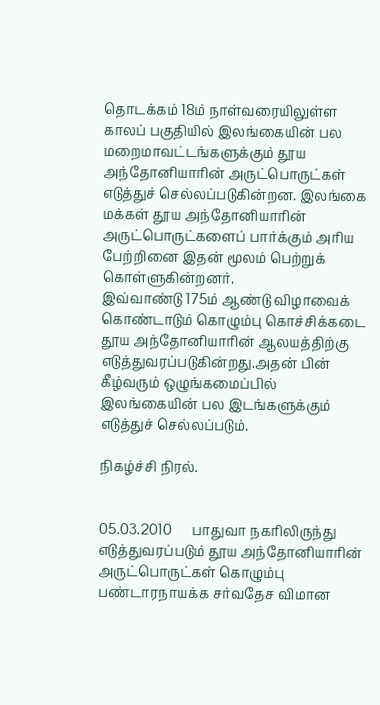தொடக்கம் 18ம் நாள்வரையிலுள்ள காலப் பகுதியில் இலங்கையின் பல மறைமாவட்டங்களுக்கும் தூய அந்தோனியாரின் அருட்பொருட்கள் எடுத்துச் செல்லப்படுகின்றன. இலங்கை மக்கள் தூய அந்தோனியாரின் அருட்பொருட்களைப் பார்க்கும் அரிய பேற்றினை இதன் மூலம் பெற்றுக் கொள்ளுகின்றனர்.
இவ்வாண்டு 175ம் ஆண்டு விழாவைக் கொண்டாடும் கொழும்பு கொச்சிக்கடை தூய அந்தோனியாரின் ஆலயத்திற்கு எடுத்துவரப்படுகின்றது.அதன் பின் கீழ்வரும் ஒழுங்கமைப்பில் இலங்கையின் பல இடங்களுக்கும் எடுத்துச் செல்லப்படும்.

நிகழ்ச்சி நிரல்.


05.03.2010      பாதுவா நகரிலிருந்து எடுத்துவரப்படும் தூய அந்தோனியாரின் அருட்பொருட்கள் கொழும்பு     பண்டாரநாயக்க சர்வதேச விமான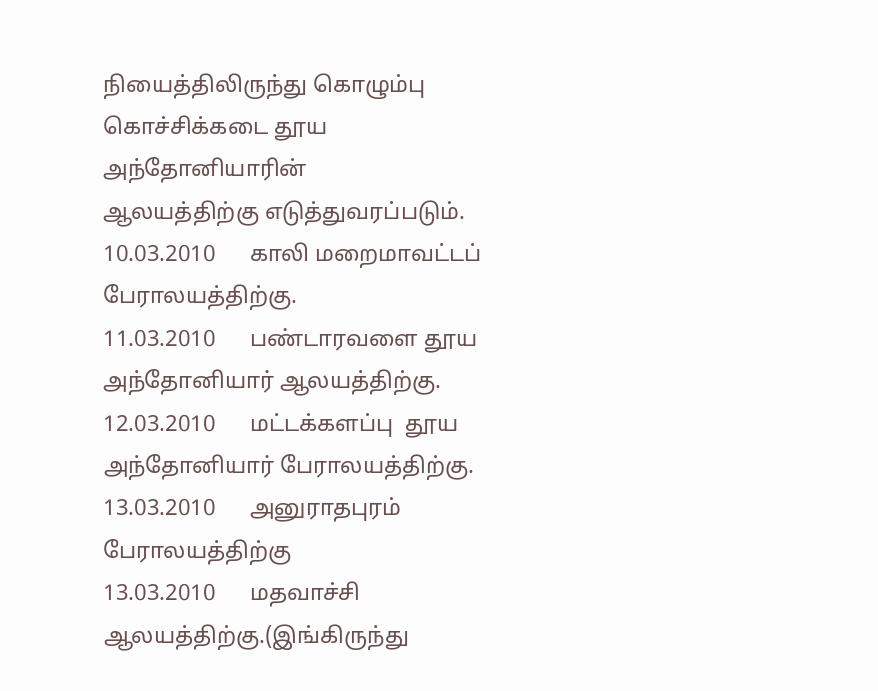நியைத்திலிருந்து கொழும்பு கொச்சிக்கடை தூய அந்தோனியாரின்         ஆலயத்திற்கு எடுத்துவரப்படும்.
10.03.2010      காலி மறைமாவட்டப் பேராலயத்திற்கு.
11.03.2010      பண்டாரவளை தூய அந்தோனியார் ஆலயத்திற்கு.
12.03.2010      மட்டக்களப்பு  தூய அந்தோனியார் பேராலயத்திற்கு.
13.03.2010      அனுராதபுரம் பேராலயத்திற்கு
13.03.2010      மதவாச்சி ஆலயத்திற்கு.(இங்கிருந்து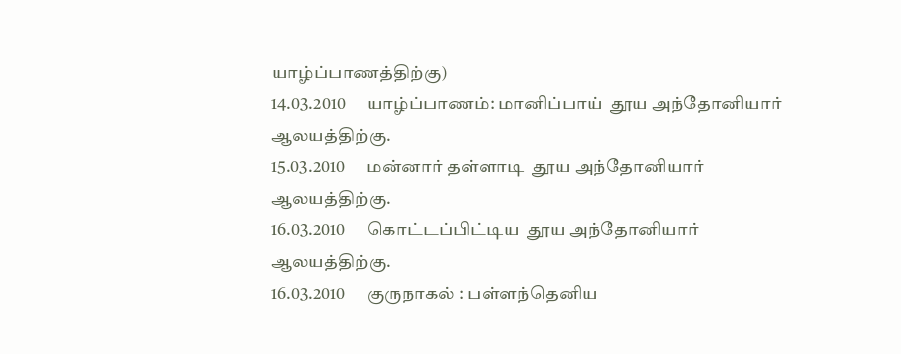யாழ்ப்பாணத்திற்கு)
14.03.2010      யாழ்ப்பாணம்: மானிப்பாய்  தூய அந்தோனியார் ஆலயத்திற்கு.
15.03.2010      மன்னார் தள்ளாடி  தூய அந்தோனியார் ஆலயத்திற்கு.
16.03.2010      கொட்டப்பிட்டிய  தூய அந்தோனியார் ஆலயத்திற்கு.
16.03.2010      குருநாகல் : பள்ளந்தெனிய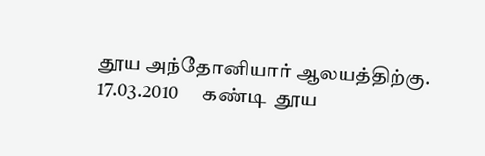தூய அந்தோனியார் ஆலயத்திற்கு.
17.03.2010      கண்டி  தூய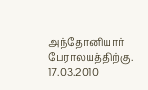அந்தோனியார் பேராலயத்திற்கு.
17.03.2010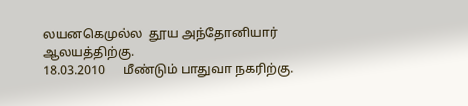லயனகெமுல்ல  தூய அந்தோனியார் ஆலயத்திற்கு.
18.03.2010      மீண்டும் பாதுவா நகரிற்கு.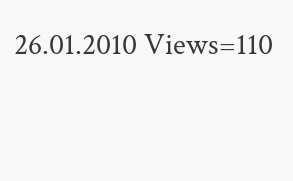26.01.2010 Views=110